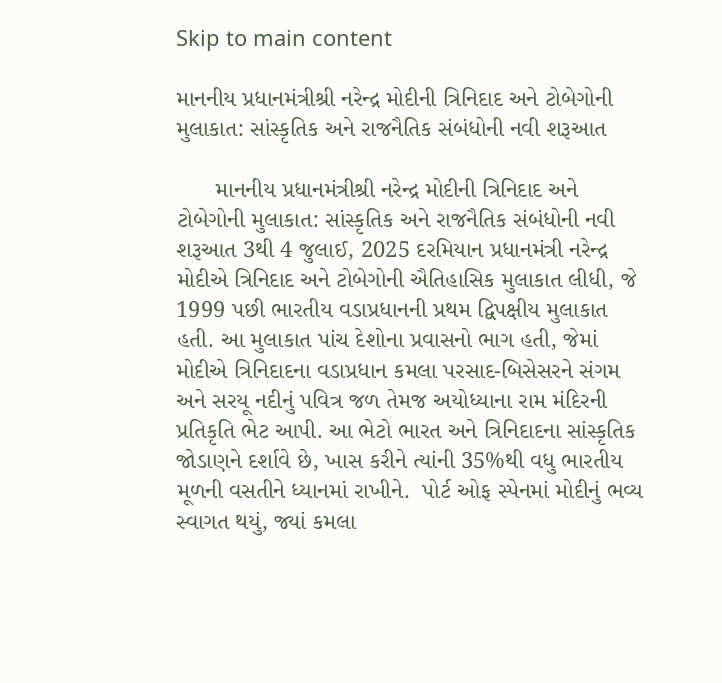Skip to main content

માનનીય પ્રધાનમંત્રીશ્રી નરેન્દ્ર મોદીની ત્રિનિદાદ અને ટોબેગોની મુલાકાત: સાંસ્કૃતિક અને રાજનૈતિક સંબંધોની નવી શરૂઆત

      માનનીય પ્રધાનમંત્રીશ્રી નરેન્દ્ર મોદીની ત્રિનિદાદ અને ટોબેગોની મુલાકાત: સાંસ્કૃતિક અને રાજનૈતિક સંબંધોની નવી શરૂઆત 3થી 4 જુલાઈ, 2025 દરમિયાન પ્રધાનમંત્રી નરેન્દ્ર મોદીએ ત્રિનિદાદ અને ટોબેગોની ઐતિહાસિક મુલાકાત લીધી, જે 1999 પછી ભારતીય વડાપ્રધાનની પ્રથમ દ્વિપક્ષીય મુલાકાત હતી. આ મુલાકાત પાંચ દેશોના પ્રવાસનો ભાગ હતી, જેમાં મોદીએ ત્રિનિદાદના વડાપ્રધાન કમલા પરસાદ-બિસેસરને સંગમ અને સરયૂ નદીનું પવિત્ર જળ તેમજ અયોધ્યાના રામ મંદિરની પ્રતિકૃતિ ભેટ આપી. આ ભેટો ભારત અને ત્રિનિદાદના સાંસ્કૃતિક જોડાણને દર્શાવે છે, ખાસ કરીને ત્યાંની 35%થી વધુ ભારતીય મૂળની વસતીને ધ્યાનમાં રાખીને.  પોર્ટ ઓફ સ્પેનમાં મોદીનું ભવ્ય સ્વાગત થયું, જ્યાં કમલા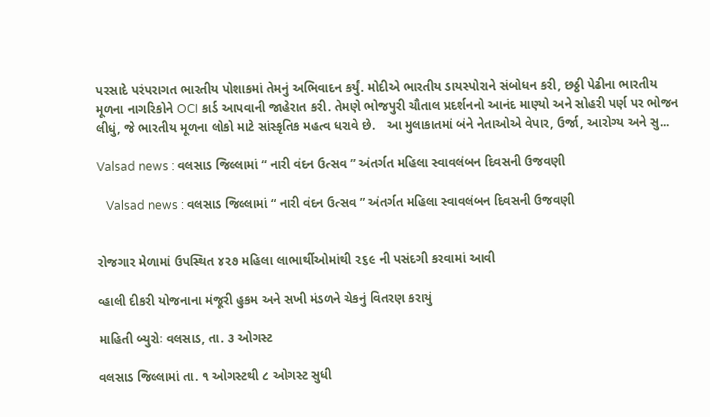પરસાદે પરંપરાગત ભારતીય પોશાકમાં તેમનું અભિવાદન કર્યું. મોદીએ ભારતીય ડાયસ્પોરાને સંબોધન કરી, છઠ્ઠી પેઢીના ભારતીય મૂળના નાગરિકોને OCI કાર્ડ આપવાની જાહેરાત કરી. તેમણે ભોજપુરી ચૌતાલ પ્રદર્શનનો આનંદ માણ્યો અને સોહરી પર્ણ પર ભોજન લીધું, જે ભારતીય મૂળના લોકો માટે સાંસ્કૃતિક મહત્વ ધરાવે છે.   આ મુલાકાતમાં બંને નેતાઓએ વેપાર, ઉર્જા, આરોગ્ય અને સુ...

Valsad news : વલસાડ જિલ્લામાં “ નારી વંદન ઉત્સવ ” અંતર્ગત મહિલા સ્વાવલંબન દિવસની ઉજવણી

   Valsad news : વલસાડ જિલ્લામાં “ નારી વંદન ઉત્સવ ” અંતર્ગત મહિલા સ્વાવલંબન દિવસની ઉજવણી


રોજગાર મેળામાં ઉપસ્થિત ૪૨૭ મહિલા લાભાર્થીઓમાંથી ૨૬૯ ની પસંદગી કરવામાં આવી

વ્હાલી દીકરી યોજનાના મંજૂરી હુકમ અને સખી મંડળને ચેકનું વિતરણ કરાયું

માહિતી બ્યુરોઃ વલસાડ, તા. ૩ ઓગસ્ટ

વલસાડ જિલ્લામાં તા. ૧ ઓગસ્ટથી ૮ ઓગસ્ટ સુધી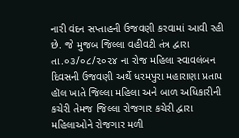નારી વંદન સપ્તાહની ઉજવણી કરવામાં આવી રહી છે. જે મુજબ જિલ્લા વહીવટી તંત્ર દ્વારા તા.૦૩/૦૮/૨૦૨૪ ના રોજ મહિલા સ્વાવલંબન દિવસની ઉજવણી અર્થે ધરમપુરા મહારાણા પ્રતાપ હૉલ ખાતે જિલ્લા મહિલા અને બાળ અધિકારીની કચેરી તેમજ જિલ્લા રોજગાર કચેરી દ્વારા મહિલાઓને રોજગાર મળી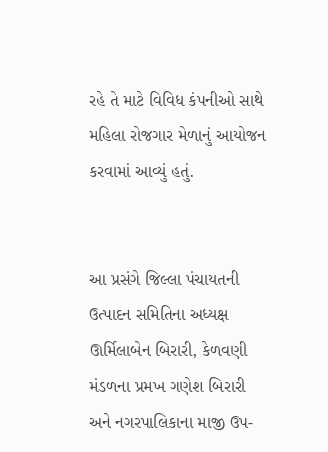રહે તે માટે વિવિધ કંપનીઓ સાથે મહિલા રોજગાર મેળાનું આયોજન કરવામાં આવ્યું હતું.


આ પ્રસંગે જિલ્લા પંચાયતની ઉત્પાદન સમિતિના અધ્યક્ષ ઊર્મિલાબેન બિરારી, કેળવણી મંડળના પ્રમખ ગણેશ બિરારી અને નગરપાલિકાના માજી ઉપ-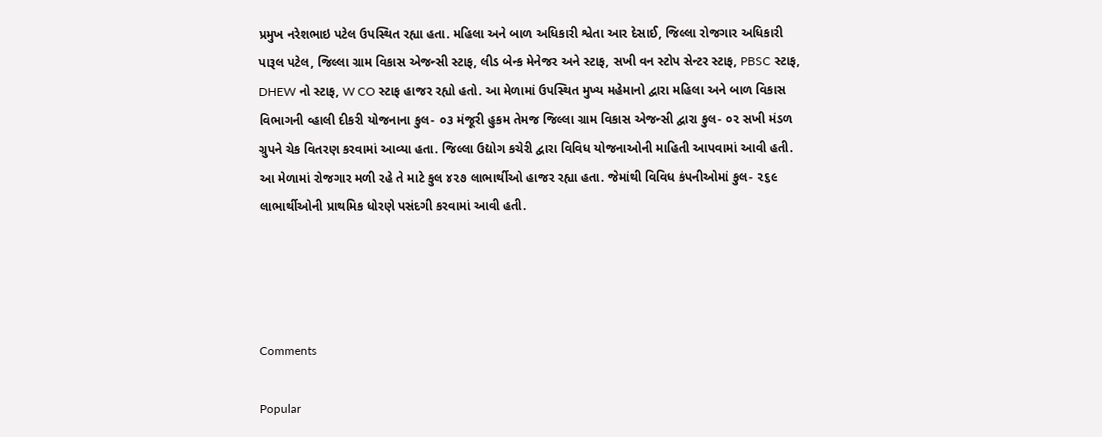પ્રમુખ નરેશભાઇ પટેલ ઉપસ્થિત રહ્યા હતા. મહિલા અને બાળ અધિકારી શ્વેતા આર દેસાઈ, જિલ્લા રોજગાર અધિકારી પારૂલ પટેલ, જિલ્લા ગ્રામ વિકાસ એજન્સી સ્ટાફ, લીડ બેન્ક મેનેજર અને સ્ટાફ, સખી વન સ્ટોપ સેન્ટર સ્ટાફ, PBSC સ્ટાફ, DHEW નો સ્ટાફ, W CO સ્ટાફ હાજર રહ્યો હતો. આ મેળામાં ઉપસ્થિત મુખ્ય મહેમાનો દ્વારા મહિલા અને બાળ વિકાસ વિભાગની વ્હાલી દીકરી યોજનાના કુલ- ૦૩ મંજૂરી હુકમ તેમજ જિલ્લા ગ્રામ વિકાસ એજન્સી દ્વારા કુલ- ૦૨ સખી મંડળ ગ્રુપને ચેક વિતરણ કરવામાં આવ્યા હતા. જિલ્લા ઉદ્યોગ કચેરી દ્વારા વિવિધ યોજનાઓની માહિતી આપવામાં આવી હતી. આ મેળામાં રોજગાર મળી રહે તે માટે કુલ ૪૨૭ લાભાર્થીઓ હાજર રહ્યા હતા. જેમાંથી વિવિધ કંપનીઓમાં કુલ- ૨૬૯ લાભાર્થીઓની પ્રાથમિક ધોરણે પસંદગી કરવામાં આવી હતી.




Comments

Popular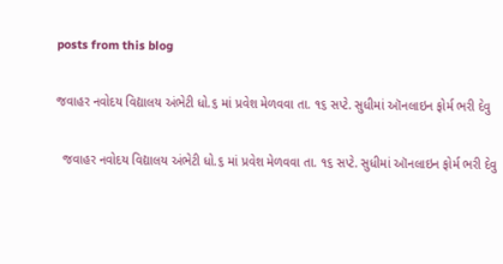posts from this blog

જવાહર નવોદય વિદ્યાલય અંભેટી ધો.૬ માં પ્રવેશ મેળવવા તા. ૧૬ સપ્ટે. સુધીમાં ઑનલાઇન ફોર્મ ભરી દેવુ

  જવાહર નવોદય વિદ્યાલય અંભેટી ધો.૬ માં પ્રવેશ મેળવવા તા. ૧૬ સપ્ટે. સુધીમાં ઑનલાઇન ફોર્મ ભરી દેવુ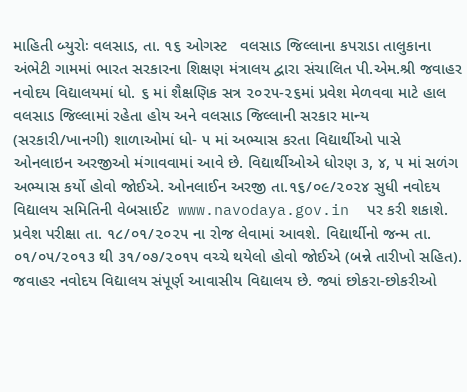માહિતી બ્યુરોઃ વલસાડ, તા. ૧૬ ઓગસ્ટ   વલસાડ જિલ્લાના કપરાડા તાલુકાના અંભેટી ગામમાં ભારત સરકારના શિક્ષણ મંત્રાલય દ્વારા સંચાલિત પી.એમ.શ્રી જવાહર નવોદય વિદ્યાલયમાં ધો. ૬ માં શૈક્ષણિક સત્ર ૨૦૨૫-૨૬માં પ્રવેશ મેળવવા માટે હાલ વલસાડ જિલ્લામાં રહેતા હોય અને વલસાડ જિલ્લાની સરકાર માન્ય (સરકારી/ખાનગી) શાળાઓમાં ધો- ૫ માં અભ્યાસ કરતા વિદ્યાર્થીઓ પાસે ઓનલાઇન અરજીઓ મંગાવવામાં આવે છે. વિદ્યાર્થીઓએ ધોરણ ૩, ૪, ૫ માં સળંગ અભ્યાસ કર્યો હોવો જોઈએ. ઓનલાઈન અરજી તા.૧૬/૦૯/૨૦૨૪ સુધી નવોદય વિદ્યાલય સમિતિની વેબસાઈટ  www.navodaya.gov.in  પર કરી શકાશે. પ્રવેશ પરીક્ષા તા. ૧૮/૦૧/૨૦૨૫ ના રોજ લેવામાં આવશે. વિદ્યાર્થીનો જન્મ તા. ૦૧/૦૫/૨૦૧૩ થી ૩૧/૦૭/૨૦૧૫ વચ્ચે થયેલો હોવો જોઈએ (બન્ને તારીખો સહિત). જવાહર નવોદય વિદ્યાલય સંપૂર્ણ આવાસીય વિદ્યાલય છે. જ્યાં છોકરા-છોકરીઓ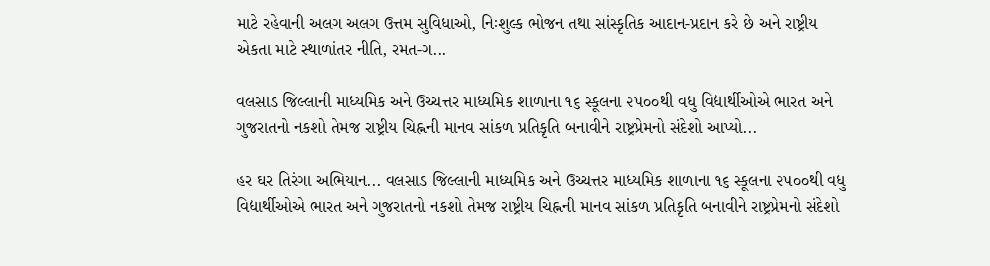માટે રહેવાની અલગ અલગ ઉત્તમ સુવિધાઓ, નિઃશુલ્ક ભોજન તથા સાંસ્કૃતિક આદાન-પ્રદાન કરે છે અને રાષ્ટ્રીય એકતા માટે સ્થાળાંતર નીતિ, રમત‌-ગ...

વલસાડ જિલ્લાની માધ્યમિક અને ઉચ્ચત્તર માધ્યમિક શાળાના ૧૬ સ્કૂલના ૨૫૦૦થી વધુ વિદ્યાર્થીઓએ ભારત અને ગુજરાતનો નકશો તેમજ રાષ્ટ્રીય ચિહ્નની માનવ સાંકળ પ્રતિકૃતિ બનાવીને રાષ્ટ્રપ્રેમનો સંદેશો આપ્યો...

હર ઘર તિરંગા અભિયાન... વલસાડ જિલ્લાની માધ્યમિક અને ઉચ્ચત્તર માધ્યમિક શાળાના ૧૬ સ્કૂલના ૨૫૦૦થી વધુ વિદ્યાર્થીઓએ ભારત અને ગુજરાતનો નકશો તેમજ રાષ્ટ્રીય ચિહ્નની માનવ સાંકળ પ્રતિકૃતિ બનાવીને રાષ્ટ્રપ્રેમનો સંદેશો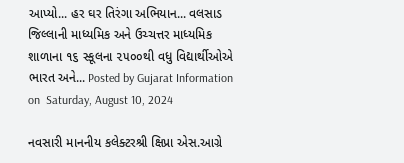આપ્યો... હર ઘર તિરંગા અભિયાન... વલસાડ જિલ્લાની માધ્યમિક અને ઉચ્ચત્તર માધ્યમિક શાળાના ૧૬ સ્કૂલના ૨૫૦૦થી વધુ વિદ્યાર્થીઓએ ભારત અને... Posted by Gujarat Information on  Saturday, August 10, 2024

નવસારી માનનીય કલેક્ટરશ્રી ક્ષિપ્રા એસ.આગ્રે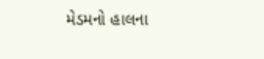મેડમનો હાલના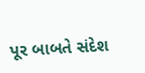પૂર બાબતે સંદેશ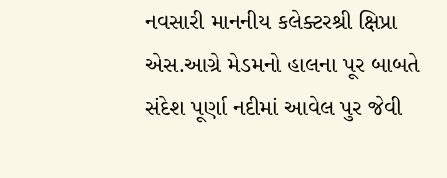નવસારી માનનીય કલેક્ટરશ્રી ક્ષિપ્રા એસ.આગ્રે મેડમનો હાલના પૂર બાબતે સંદેશ પૂર્ણા નદીમાં આવેલ પુર જેવી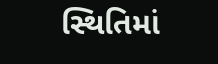સ્થિતિમાં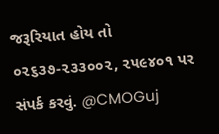જરૂરિયાત હોય તો ૦૨૬૩૭-૨૩૩૦૦૨, ૨૫૯૪૦૧ પર સંપર્ક કરવું. @CMOGuj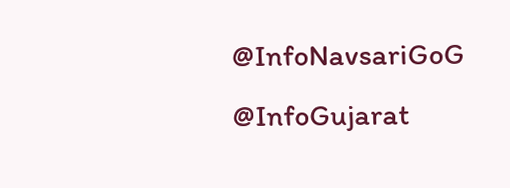@InfoNavsariGoG   @InfoGujarat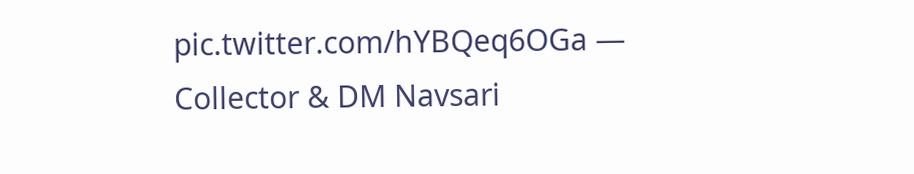pic.twitter.com/hYBQeq6OGa — Collector & DM Navsari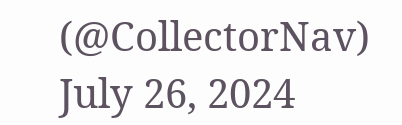(@CollectorNav)  July 26, 2024